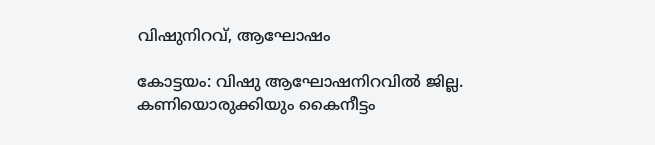വിഷുനിറവ്, ആഘോഷം

കോട്ടയം: വിഷു ആഘോഷനിറവിൽ ജില്ല. കണിയൊരുക്കിയും കൈനീട്ടം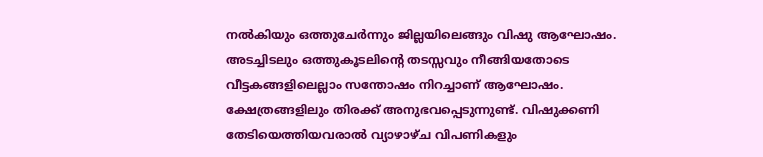നൽകിയും ഒത്തുചേർന്നും ജില്ലയിലെങ്ങും വിഷു ആഘോഷം. അടച്ചിടലും ഒത്തുകൂടലിന്‍റെ തടസ്സവും നീങ്ങിയതോടെ വീട്ടകങ്ങളിലെല്ലാം സന്തോഷം നിറച്ചാണ് ആഘോഷം. ക്ഷേത്രങ്ങളിലും തിരക്ക് അനുഭവപ്പെടുന്നുണ്ട്. വിഷുക്കണി തേടിയെത്തിയവരാൽ വ്യാഴാഴ്ച വിപണികളും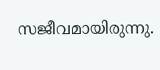സജീവമായിരുന്നു.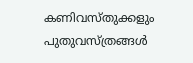കണിവസ്തുക്കളും പുതുവസ്ത്രങ്ങള്‍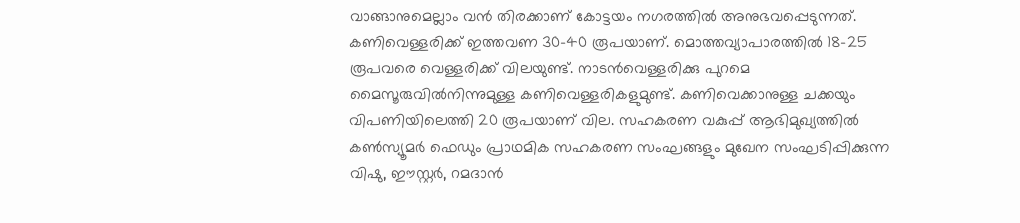വാങ്ങാനുമെല്ലാം വന്‍ തിരക്കാണ് കോട്ടയം നഗരത്തില്‍ അനുഭവപ്പെടുന്നത്. കണിവെള്ളരിക്ക് ഇത്തവണ 30-40 രൂപയാണ്. മൊത്തവ്യാപാരത്തില്‍ 18-25 രൂപവരെ വെള്ളരിക്ക് വിലയുണ്ട്. നാടന്‍വെള്ളരിക്കു പുറമെ മൈസൂരുവില്‍നിന്നുമുള്ള കണിവെള്ളരികളുമുണ്ട്. കണിവെക്കാനുള്ള ചക്കയും വിപണിയിലെത്തി 20 രൂപയാണ് വില. സഹകരണ വകുപ്പ് ആഭിമുഖ്യത്തില്‍ കണ്‍സ്യൂമര്‍ ഫെഡും പ്രാഥമിക സഹകരണ സംഘങ്ങളും മുഖേന സംഘടിപ്പിക്കുന്ന വിഷു, ഈസ്റ്റര്‍, റമദാന്‍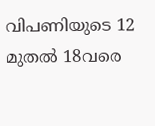വിപണിയുടെ 12 മുതല്‍ 18വരെ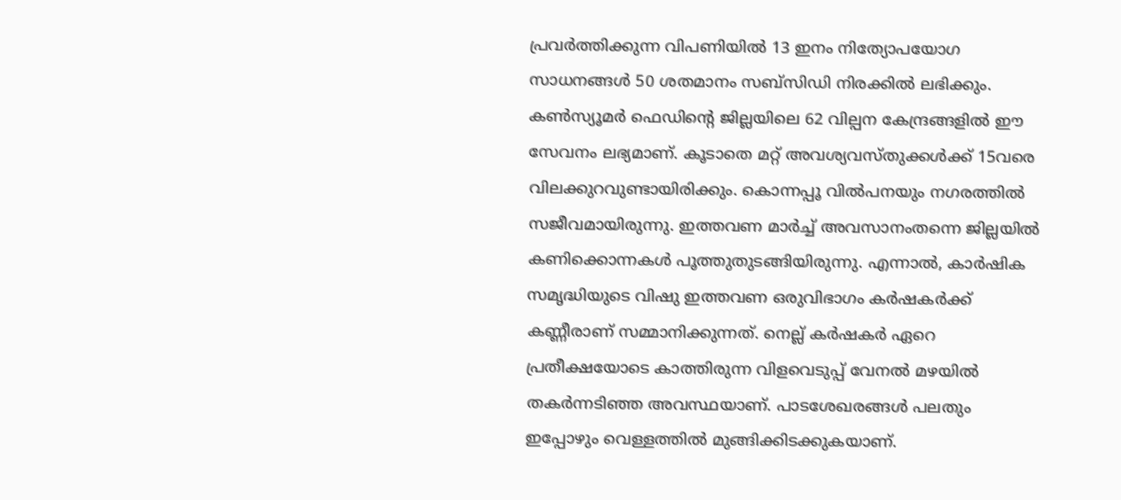പ്രവര്‍ത്തിക്കുന്ന വിപണിയില്‍ 13 ഇനം നിത്യോപയോഗ സാധനങ്ങള്‍ 50 ശതമാനം സബ്‌സിഡി നിരക്കില്‍ ലഭിക്കും. കണ്‍സ്യൂമര്‍ ഫെഡിന്റെ ജില്ലയിലെ 62 വില്പന കേന്ദ്രങ്ങളില്‍ ഈ സേവനം ലഭ്യമാണ്. കൂടാതെ മറ്റ് അവശ്യവസ്തുക്കള്‍ക്ക് 15വരെ വിലക്കുറവുണ്ടായിരിക്കും. കൊന്നപ്പൂ വിൽപനയും നഗരത്തിൽ സജീവമായിരുന്നു. ഇത്തവണ മാര്‍ച്ച് അവസാനംതന്നെ ജില്ലയില്‍ കണിക്കൊന്നകള്‍ പൂത്തുതുടങ്ങിയിരുന്നു. എന്നാൽ, കാർഷിക സമൃദ്ധിയുടെ വിഷു ഇത്തവണ ഒരുവിഭാഗം കർഷകർക്ക് കണ്ണീരാണ് സമ്മാനിക്കുന്നത്. നെല്ല് കർഷകർ ഏറെ പ്രതീക്ഷയോടെ കാത്തിരുന്ന വിളവെടുപ്പ് വേനല്‍ മഴയില്‍ തകര്‍ന്നടിഞ്ഞ അവസ്ഥയാണ്. പാടശേഖരങ്ങള്‍ പലതും ഇപ്പോഴും വെള്ളത്തില്‍ മുങ്ങിക്കിടക്കുകയാണ്.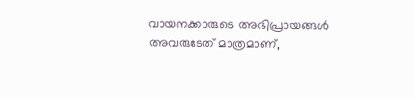വായനക്കാരുടെ അഭിപ്രായങ്ങള്‍ അവരുടേത് മാത്രമാണ്,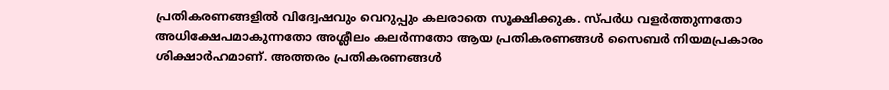പ്രതികരണങ്ങളിൽ വിദ്വേഷവും വെറുപ്പും കലരാതെ സൂക്ഷിക്കുക. സ്പർധ വളർത്തുന്നതോ അധിക്ഷേപമാകുന്നതോ അശ്ലീലം കലർന്നതോ ആയ പ്രതികരണങ്ങൾ സൈബർ നിയമപ്രകാരം ശിക്ഷാർഹമാണ്. അത്തരം പ്രതികരണങ്ങൾ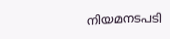നിയമനടപടി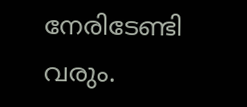നേരിടേണ്ടി വരും.